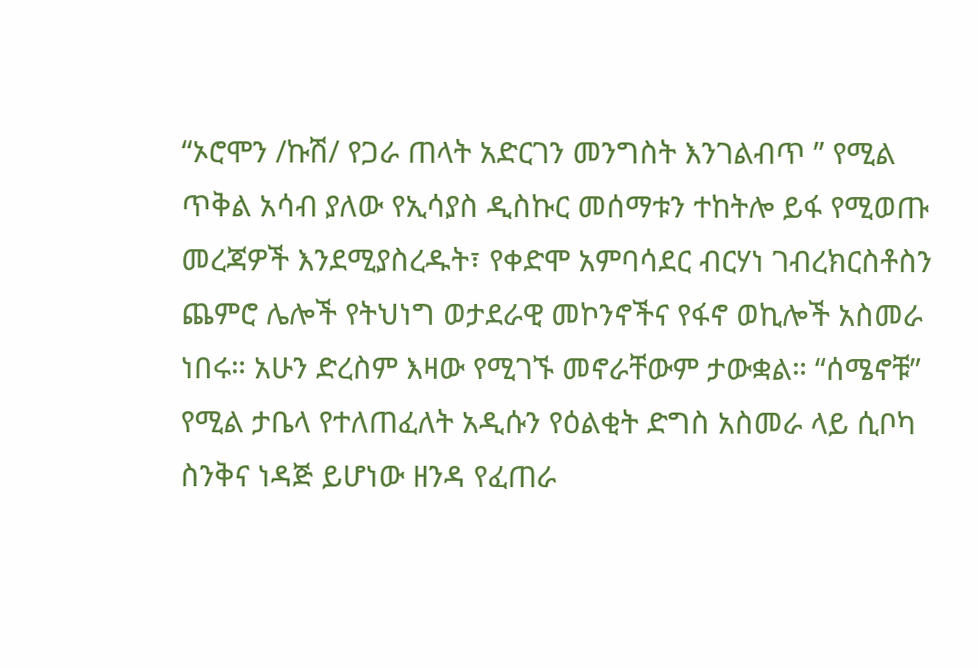“ኦሮሞን /ኩሽ/ የጋራ ጠላት አድርገን መንግስት እንገልብጥ ” የሚል ጥቅል አሳብ ያለው የኢሳያስ ዲስኩር መሰማቱን ተከትሎ ይፋ የሚወጡ መረጃዎች እንደሚያስረዱት፣ የቀድሞ አምባሳደር ብርሃነ ገብረክርስቶስን ጨምሮ ሌሎች የትህነግ ወታደራዊ መኮንኖችና የፋኖ ወኪሎች አስመራ ነበሩ። አሁን ድረስም እዛው የሚገኙ መኖራቸውም ታውቋል። “ሰሜኖቹ” የሚል ታቤላ የተለጠፈለት አዲሱን የዕልቂት ድግስ አስመራ ላይ ሲቦካ ስንቅና ነዳጅ ይሆነው ዘንዳ የፈጠራ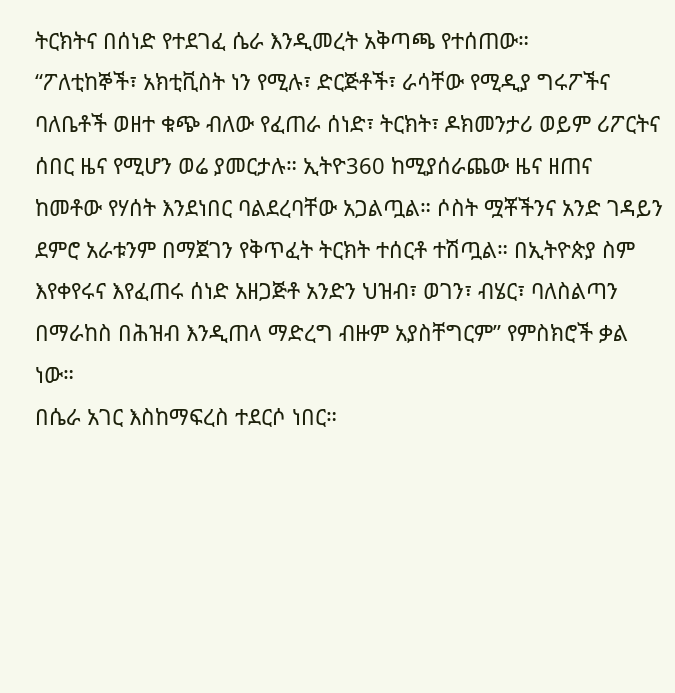ትርክትና በሰነድ የተደገፈ ሴራ እንዲመረት አቅጣጫ የተሰጠው።
“ፖለቲከኞች፣ አክቲቪስት ነን የሚሉ፣ ድርጅቶች፣ ራሳቸው የሚዲያ ግሩፖችና ባለቤቶች ወዘተ ቁጭ ብለው የፈጠራ ሰነድ፣ ትርክት፣ ዶክመንታሪ ወይም ሪፖርትና ሰበር ዜና የሚሆን ወሬ ያመርታሉ። ኢትዮ360 ከሚያሰራጨው ዜና ዘጠና ከመቶው የሃሰት እንደነበር ባልደረባቸው አጋልጧል። ሶስት ሟቾችንና አንድ ገዳይን ደምሮ አራቱንም በማጀገን የቅጥፈት ትርክት ተሰርቶ ተሽጧል። በኢትዮጵያ ስም እየቀየሩና እየፈጠሩ ሰነድ አዘጋጅቶ አንድን ህዝብ፣ ወገን፣ ብሄር፣ ባለስልጣን በማራከስ በሕዝብ እንዲጠላ ማድረግ ብዙም አያስቸግርም” የምስክሮች ቃል ነው።
በሴራ አገር እስከማፍረስ ተደርሶ ነበር።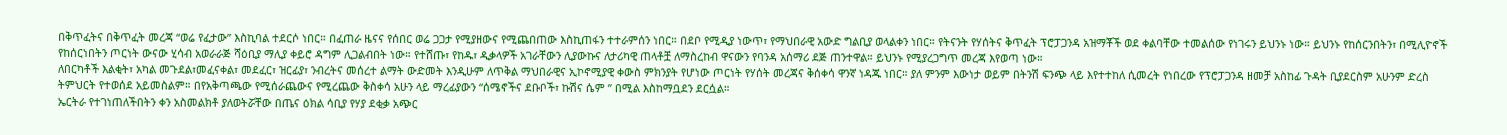በቅጥፈትና በቅጥፈት መረጃ “ወሬ የፈታው” እስኪባል ተደርሶ ነበር። በፈጠራ ዜናና የሰበር ወሬ ጋጋታ የሚያዘውና የሚጨበጠው እስኪጠፋን ተተራምሰን ነበር። በደቦ የሚዲያ ነውጥ፣ የማህበራዊ አውድ ግልቢያ ወላልቀን ነበር። የትናንት የሃሰትና ቅጥፈት ፕሮፓጋንዳ አዝማቾች ወደ ቀልባቸው ተመልሰው የነገሩን ይህንኑ ነው። ይህንኑ የከሰርንበትን፣ በሚሊዮኖች የከሰርነበትን ጦርነት ውናው ሂሳብ አወራራጅ ሻዕቢያ ማሊያ ቀይሮ ዳግም ሊጋልብበት ነው። የተሸጡ፣ የከዱ፣ ዲቃላዎች አገራቸውን ሊያውኩና ለታሪካዊ ጠላቶቿ ለማስረከብ ዋናውን የባንዳ አሰማሪ ደጅ ጠንተዋል። ይህንኑ የሚያረጋግጥ መረጃ እየወጣ ነው።
ለበርካቶች እልቂት፣ አካል መጉደል፣መፈናቀል፣ መደፈር፣ ዝርፊያ፣ ንብረትና መሰረተ ልማት ውድመት እንዲሁም ለጥቅል ማህበራዊና ኢኮኖሚያዊ ቀውስ ምክንያት የሆነው ጦርነት የሃሰት መረጃና ቅሰቀሳ ዋንኛ ነዳጁ ነበር። ያለ ምንም እውነታ ወይም በትንሽ ፍንጭ ላይ እየተተከለ ሲመረት የነበረው የፕሮፓጋንዳ ዘመቻ አስከፊ ጉዳት ቢያደርስም አሁንም ድረስ ትምህርት የተወሰደ አይመስልም። በየአቅጣጫው የሚሰራጨውና የሚረጨው ቅስቀሳ አሁን ላይ ማረፊያውን “ሰሜኖችና ደቡቦች፣ ኩሽና ሴም ” በሚል እስከማቧደን ደርሷል።
ኤርትራ የተገነጠለችበትን ቀን አስመልክቶ ያለወትሯቸው በጤና ዕክል ሳቢያ የሃያ ደቂቃ አጭር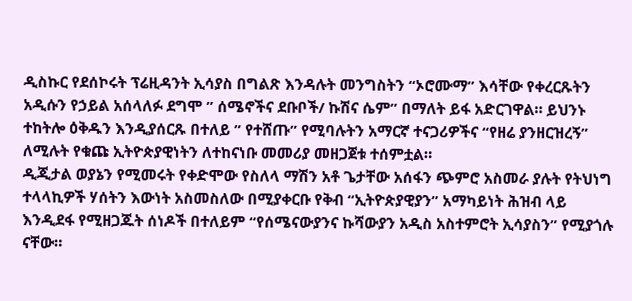ዲስኩር የደሰኮሩት ፕሬዚዳንት ኢሳያስ በግልጽ እንዳሉት መንግስትን “ኦሮሙማ” እሳቸው የቀረርጹትን አዲሱን የኃይል አሰላለፉ ደግሞ ” ሰሜኖችና ደቡቦች/ ኩሽና ሴም” በማለት ይፋ አድርገዋል። ይህንኑ ተከትሎ ዕቅዱን እንዲያሰርጹ በተለይ ” የተሸጡ” የሚባሉትን አማርኛ ተናጋሪዎችና “የዘሬ ያንዘርዝረኝ” ለሚሉት የቁጩ ኢትዮጵያዊነትን ለተከናነቡ መመሪያ መዘጋጀቱ ተሰምቷል።
ዲጂታል ወያኔን የሚመሩት የቀድሞው የስለላ ማሽን አቶ ጌታቸው አሰፋን ጭምሮ አስመራ ያሉት የትህነግ ተላላኪዎች ሃሰትን እውነት አስመስለው በሚያቀርቡ የቅብ “ኢትዮጵያዊያን” አማካይነት ሕዝብ ላይ እንዲደፋ የሚዘጋጁት ሰነዶች በተለይም “የሰሜናውያንና ኩሻውያን አዲስ አስተምሮት ኢሳያስን” የሚያጎሉ ናቸው።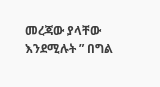መረጃው ያላቸው እንደሚሉት ” በግል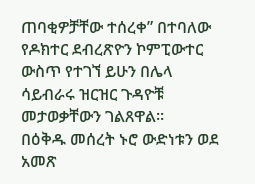ጠባቂዎቻቸው ተሰረቀ” በተባለው የዶክተር ደብረጽዮን ኮምፒውተር ውስጥ የተገኘ ይሁን በሌላ ሳይብራሩ ዝርዝር ጉዳዮቹ መታወቃቸውን ገልጸዋል።
በዕቅዱ መሰረት ኑሮ ውድነቱን ወደ አመጽ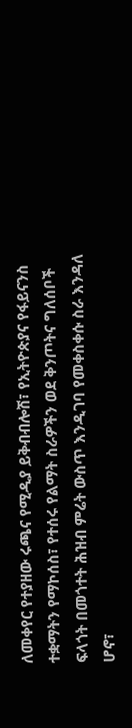ለመቀየር የተያዘው ሩጫና የሚዲያ ይቅብብሎሽ፣ የኢትዮጵያና የፋይናንስ ተቋማትን የማኮሰስ፣ የተሰሩ የልማት ስራዎችን ወደ ቅንጦትና ግለሰቦች ፍላጎት በመጎተት ሕዝብ ምሬት ውስጥ እንዲገባ የመቀስቀሱ ስራ እንዳለ ሆኖ፣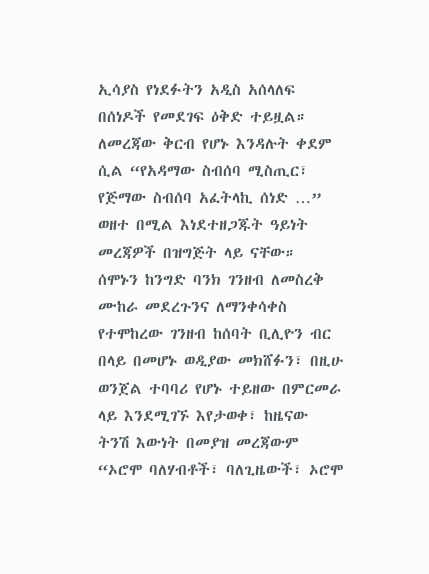ኢሳያስ የነደፉትን አዲስ አሰላለፍ በሰነዶች የመደገፍ ዕቅድ ተይዟል።
ለመረጃው ቅርብ የሆኑ እንዳሉት ቀደም ሲል “የአዳማው ስብሰባ ሚስጢር፣ የጅማው ስብሰባ አፈትላኪ ሰነድ …” ወዘተ በሚል እነደተዘጋጁት ዓይነት መረጃዎች በዝግጅት ላይ ናቸው።
ሰሞኑን ከንግድ ባንክ ገንዘብ ለመስረቅ ሙከራ መደረጉንና ለማንቀሳቀስ የተሞከረው ገንዘብ ከሰባት ቢሊዮን ብር በላይ በመሆኑ ወዲያው መክሸፉን፣ በዚሁ ወንጀል ተባባሪ የሆኑ ተይዘው በምርመራ ላይ እንደሚገኙ እየታወቀ፣ ከዜናው ትንሽ እውነት በመያዝ መረጃውም “ኦሮሞ ባለሃብቶች፣ ባለጊዜውች፣ ኦሮሞ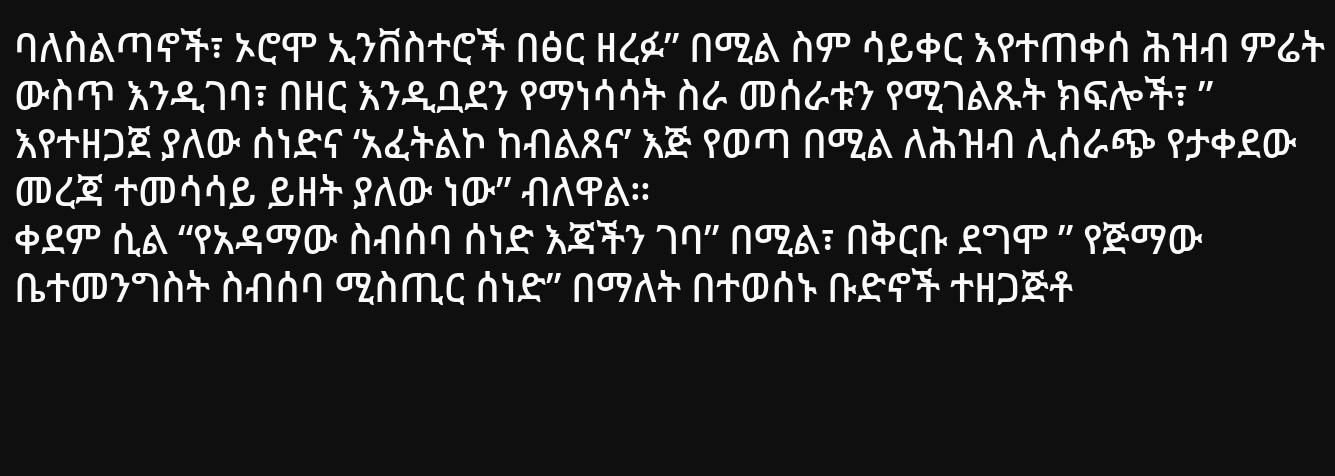ባለስልጣኖች፣ ኦሮሞ ኢንቨስተሮች በፅር ዘረፉ” በሚል ስም ሳይቀር እየተጠቀሰ ሕዝብ ምሬት ውስጥ እንዲገባ፣ በዘር እንዲቧደን የማነሳሳት ስራ መሰራቱን የሚገልጹት ክፍሎች፣ ” እየተዘጋጀ ያለው ሰነድና ‘አፈትልኮ ከብልጸና’ እጅ የወጣ በሚል ለሕዝብ ሊሰራጭ የታቀደው መረጃ ተመሳሳይ ይዘት ያለው ነው” ብለዋል።
ቀደም ሲል “የአዳማው ስብሰባ ሰነድ እጃችን ገባ” በሚል፣ በቅርቡ ደግሞ ” የጅማው ቤተመንግስት ስብሰባ ሚስጢር ሰነድ” በማለት በተወሰኑ ቡድኖች ተዘጋጅቶ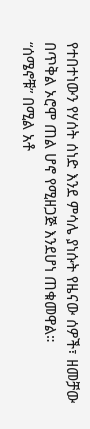የተበተነውን የሃሰት ሰነድ እንደ ምሳሌ ያነሱት የዜናው ሰዎች፣ ዘመቻው በጥቅል ኦሮሞ ጠል ሆኖ የሚዘጋጅ እንደሆነ ጠቁመዋል።
“ሰሜኖቹ” በሚል አቶ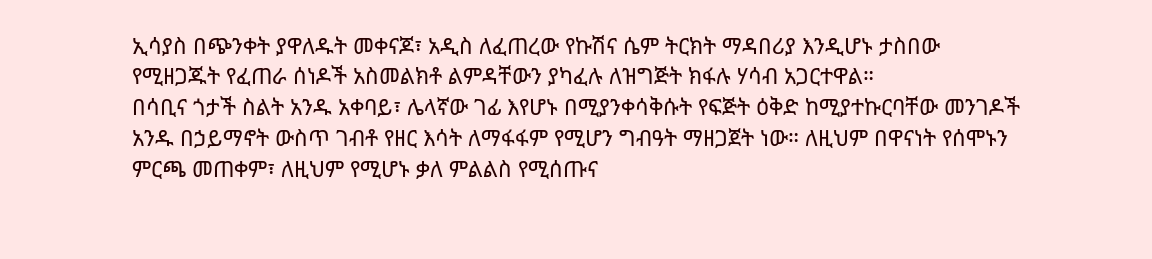ኢሳያስ በጭንቀት ያዋለዱት መቀናጆ፣ አዲስ ለፈጠረው የኩሽና ሴም ትርክት ማዳበሪያ እንዲሆኑ ታስበው የሚዘጋጁት የፈጠራ ሰነዶች አስመልክቶ ልምዳቸውን ያካፈሉ ለዝግጅት ክፋሉ ሃሳብ አጋርተዋል።
በሳቢና ጎታች ስልት አንዱ አቀባይ፣ ሌላኛው ገፊ እየሆኑ በሚያንቀሳቅሱት የፍጅት ዕቅድ ከሚያተኩርባቸው መንገዶች አንዱ በኃይማኖት ውስጥ ገብቶ የዘር እሳት ለማፋፋም የሚሆን ግብዓት ማዘጋጀት ነው። ለዚህም በዋናነት የሰሞኑን ምርጫ መጠቀም፣ ለዚህም የሚሆኑ ቃለ ምልልስ የሚሰጡና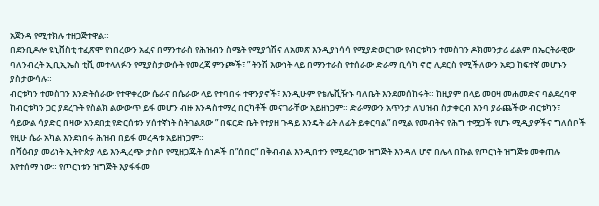አጀንዳ የሚተክሉ ተዘጋጅተዋል።
በደንቢዶሎ ዩኒቨስቲ ተፈጽሞ የነበረውን አፈና በማንተራስ የሕዝብን ስሜት የሚያጎሽና ለአመጽ እንዲያነሳሳ የሚያድወርገው የብርቱካን ተመስገን ዶክመንታሪ ፊልም በኤርትራዊው ባለንብረት ኢቢኢኤስ ቲቪ መተላለፉን የሚያስታውሱት የመረጃ ምንጮች፣ ” ትንሽ እውነት ላይ በማንተራስ የተሰራው ድራማ ቢሳካ ኖሮ ሊደርስ የሚችለውን አደጋ ከፍተኛ መሆኑን ያስታውሳሉ።
ብርቱካን ተመስገን እንድትሰራው የተዋቀረው ሴራና በሴራው ላይ የተባበሩ ተዋንያኖች፣ እንዲሁም የቴሌቪዥኑ ባለቤት እንደመሰከሩት። ከዚያም በላይ መዐዛ መሐመድና ባልደረባዋ ከብርቱካን ጋር ያደረጉት የስልክ ልውውጥ ይፋ መሆን ብዙ እንዳስተማረ በርካቶች መናገራቸው አይዘነጋም። ድራማውን አጥንታ ለህዝብ ስታቀርብ እንባ ያራጨችው ብርቱካን፣ ሳይውል ሳያድር በዛው አንደበቷ የድርሰቱን ሃሰተኛነት ስትገልጸው ” በፍርድ ቤት የተያዘ ጉዳይ እንዴት ፊት ለፊት ይቀርባል” በሚል የመብትና የሕግ ተሟጋች የሆኑ ሚዲያዎችና ግለሰቦች የዚሁ ሴራ አካል እንደነበሩ ሕዝብ በይፋ መረዳቱ አይዘነጋም።
በሻዕብያ መሪነት ኢትዮጵያ ላይ እንዲረጭ ታስቦ የሚዘጋጁት ሰነዶች በ”ሰበር” በቅብብል እንዲበተን የሚደረገው ዝግጅት እንዳለ ሆኖ በሌላ በኩል የጦርነት ዝግጅቱ መቀጠሉ እየተሰማ ነው። የጦርነቱን ዝግጅት እያፋፋመ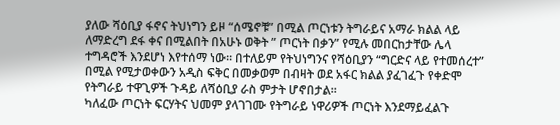ያለው ሻዕቢያ ፋኖና ትህነግን ይዞ “ሰሜኖቹ” በሚል ጦርነቱን ትግራይና አማራ ክልል ላይ ለማድረግ ደፋ ቀና በሚልበት በአሁኑ ወቅት ” ጦርነት በቃን” የሚሉ መበርከታቸው ሌላ ተግዳሮች እንደሆነ እየተሰማ ነው። በተለይም የትህነግንና የሻዕቢያን “ግርድና ላይ የተመሰረተ” በሚል የሚታወቀውን አዲስ ፍቅር በመቃወም በብዛት ወደ አፋር ክልል ያፈገፈጉ የቀድሞ የትግራይ ተዋጊዎች ጉዳይ ለሻዕቢያ ራስ ምታት ሆኖበታል።
ካለፈው ጦርነት ፍርሃትና ህመም ያላገገሙ የትግራይ ነዋሪዎች ጦርነት እንደማይፈልጉ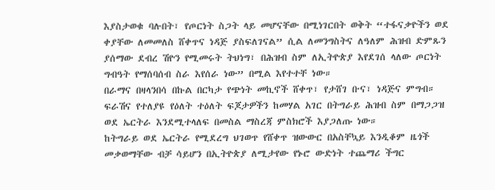እያስታወቁ ባሉበት፣ የጦርነት ስጋት ላይ መሆናቸው በሚነገርበት ወቅት “ተፋናቃዮችን ወደ ቀያቸው ለመመለስ ሸቀጥና ነዳጅ ያስፍለገናል” ሲል ለመንግስትና ለዓለም ሕዝብ ድምጹን ያሰማው ደብረ ሽዮን የሚመሩት ትህነግ፣ በሕዝብ ስም ለኢትዮጵያ እየደገሰ ላለው ጦርነት ግብዓት የማሰባሰብ ስራ እየሰራ ነው” በሚል እየተተቸ ነው።
በራማና በዛላንበሳ በኩል በርካታ የጭነት መኪኖች ሸቀጥ፣ የታሸገ ቡና፣ ነዳጅና ምግብ። ፍራሽና የተለያዩ የዕለት ተዕለት ፍጆታዎችን ከመሃል አገር በትግራይ ሕዝብ ስም በማጋጋዝ ወደ ኤርትራ እንደሚተላለፍ በመስል ማስረጃ ምስክሮች እያጋለጡ ነው።
ከትግራይ ወደ ኤርትራ የሚደረግ ህገወጥ የሸቀጥ ዝውውር በአስቸኳይ እንዲቆም ዜጎች መቃወማቸው ብቻ ሳይሆን በኢትዮጵያ ለሚታየው የኑሮ ውድነት ተጨማሪ ችግር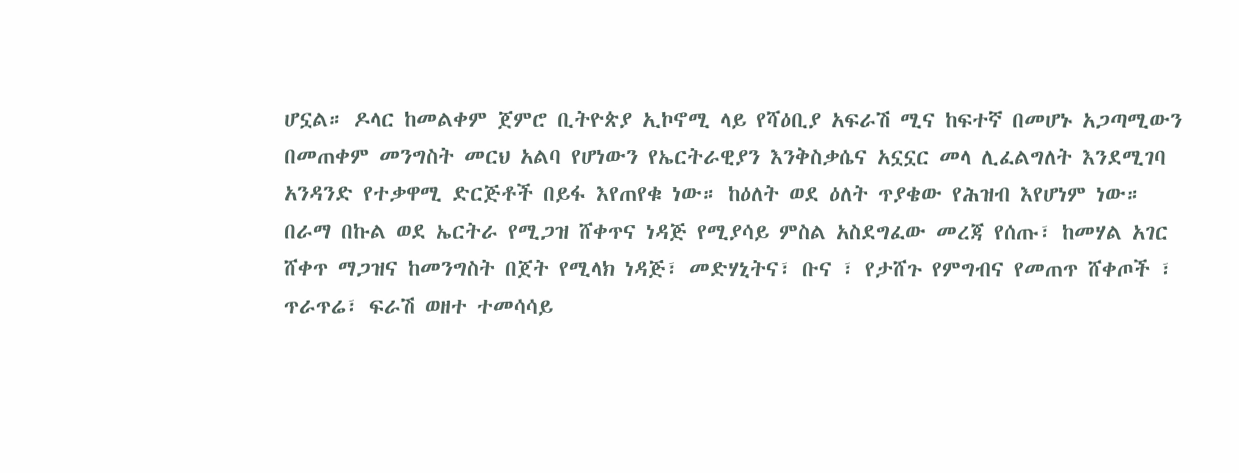ሆኗል። ዶላር ከመልቀም ጀምሮ ቢትዮጵያ ኢኮኖሚ ላይ የሻዕቢያ አፍራሽ ሚና ከፍተኛ በመሆኑ አጋጣሚውን በመጠቀም መንግስት መርህ አልባ የሆነውን የኤርትራዊያን እንቅስቃሴና አኗኗር መላ ሊፈልግለት እንደሚገባ አንዳንድ የተቃዋሚ ድርጅቶች በይፋ እየጠየቁ ነው። ከዕለት ወደ ዕለት ጥያቄው የሕዝብ እየሆነም ነው።
በራማ በኩል ወደ ኤርትራ የሚጋዝ ሸቀጥና ነዳጅ የሚያሳይ ምስል አስደግፈው መረጃ የሰጡ፣ ከመሃል አገር ሸቀጥ ማጋዝና ከመንግስት በጀት የሚላክ ነዳጅ፣ መድሃኒትና፣ ቡና ፣ የታሸጉ የምግብና የመጠጥ ሸቀጦች ፣ ጥራጥሬ፣ ፍራሽ ወዘተ ተመሳሳይ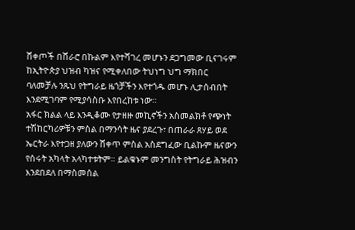ሸቀጦች በሸራሮ በኩልም እየተሻገረ መሆኑን ደጋግመው ቢናገሩም ከኢትዮጵያ ህዝብ ካዝና የሚቀለበው ትህነግ ህግ ማክበር ባለመቻሉ ንጹህ የትግራይ ዜጎቻችን እየተጎዱ መሆኑ ሊታሰብበት እንደሚገባም የሚያሳስቡ እየበረከቱ ነው።
አፋር ክልል ላይ እንዲቆሙ የታዘዙ መኪኖችን አስመልክቶ የጭነት ተሽከርካሪዎቹን ምስል በማንሳት ዜና ያደረጉ፣ በጠራራ ጸሃይ ወደ ኤርትራ እየተጋዘ ያለውን ሸቀጥ ምስል አስደግፈው ቢልኩም ዜናውን የሰሩት አካላት አላካተቱትም። ይልቁኑም መንግስት የትግራይ ሕዝብን እንደበደለ በማስመሰል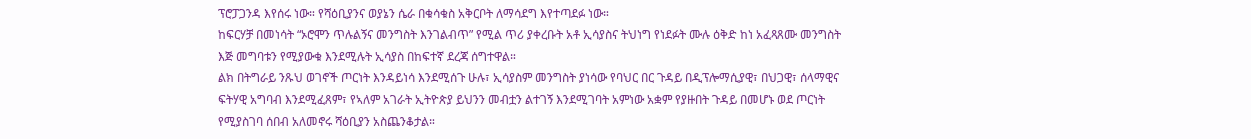ፕሮፓጋንዳ እየሰሩ ነው። የሻዕቢያንና ወያኔን ሴራ በቁሳቁስ አቅርቦት ለማሳደግ እየተጣደፉ ነው።
ከፍርሃቻ በመነሳት “ኦሮሞን ጥሉልኝና መንግስት እንገልብጥ” የሚል ጥሪ ያቀረቡት አቶ ኢሳያስና ትህነግ የነደፉት ሙሉ ዕቅድ ከነ አፈጻጸሙ መንግስት እጅ መግባቱን የሚያውቁ እንደሚሉት ኢሳያስ በከፍተኛ ደረጃ ሰግተዋል።
ልክ በትግራይ ንጹህ ወገኖች ጦርነት እንዳይነሳ እንደሚሰጉ ሁሉ፣ ኢሳያስም መንግስት ያነሳው የባህር በር ጉዳይ በዲፕሎማሲያዊ፣ በህጋዊ፣ ሰላማዊና ፍትሃዊ አግባብ እንደሚፈጸም፣ የኣለም አገራት ኢትዮጵያ ይህንን መብቷን ልተገኝ እንደሚገባት አምነው አቋም የያዙበት ጉዳይ በመሆኑ ወደ ጦርነት የሚያስገባ ሰበብ አለመኖሩ ሻዕቢያን አስጨንቆታል።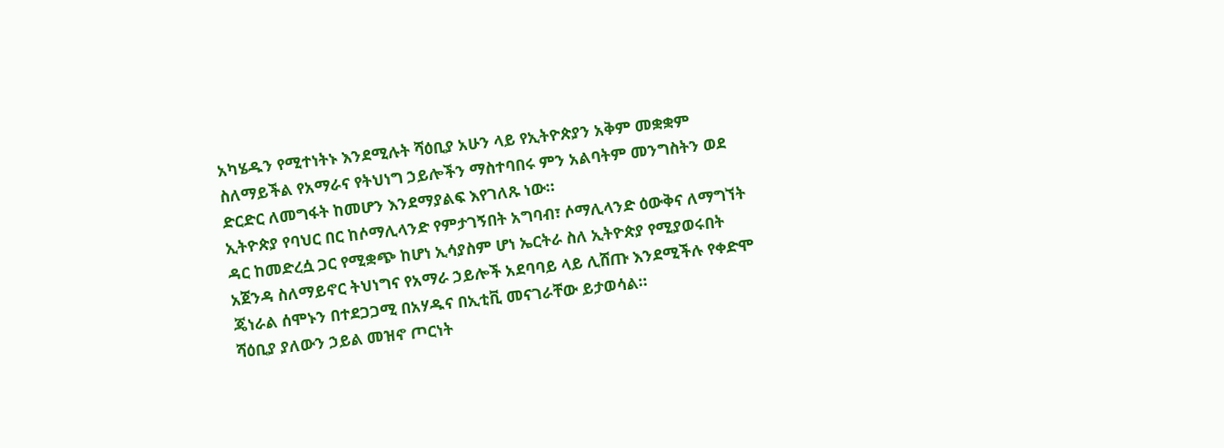አካሄዱን የሚተነትኑ እንደሚሉት ሻዕቢያ አሁን ላይ የኢትዮጵያን አቅም መቋቋም ስለማይችል የአማራና የትህነግ ኃይሎችን ማስተባበሩ ምን አልባትም መንግስትን ወደ ድርድር ለመግፋት ከመሆን እንደማያልፍ እየገለጹ ነው።
ኢትዮጵያ የባህር በር ከሶማሊላንድ የምታገኝበት አግባብ፣ ሶማሊላንድ ዕውቅና ለማግኘት ዳር ከመድረሷ ጋር የሚቋጭ ከሆነ ኢሳያስም ሆነ ኤርትራ ስለ ኢትዮጵያ የሚያወሩበት አጀንዳ ስለማይኖር ትህነግና የአማራ ኃይሎች አደባባይ ላይ ሊሸጡ እንደሚችሉ የቀድሞ ጄነራል ሰሞኑን በተደጋጋሚ በአሃዱና በኢቲቪ መናገራቸው ይታወሳል።
ሻዕቢያ ያለውን ኃይል መዝኖ ጦርነት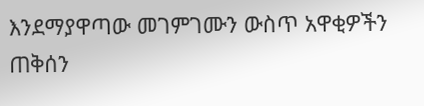እንደማያዋጣው መገምገሙን ውስጥ አዋቂዎችን ጠቅሰን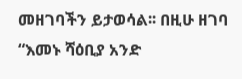መዘገባችን ይታወሳል፡፡ በዚሁ ዘገባ “እመኑ ሻዕቢያ አንድ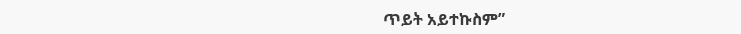ጥይት አይተኩስም”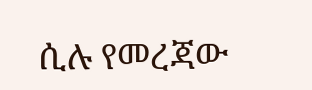ሲሉ የመረጃው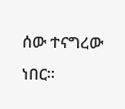ሰው ተናግረው ነበር።